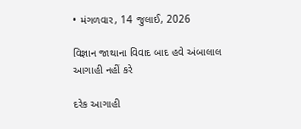• મંગળવાર, 14 જુલાઈ, 2026

વિજ્ઞાન જાથાના વિવાદ બાદ હવે અંબાલાલ આગાહી નહીં કરે

દરેક આગાહી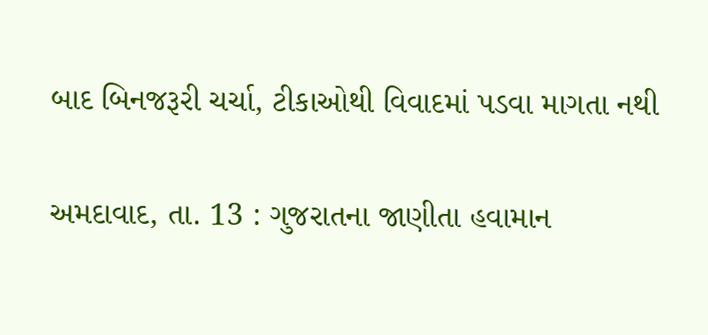બાદ બિનજરૂરી ચર્ચા, ટીકાઓથી વિવાદમાં પડવા માગતા નથી

અમદાવાદ, તા. 13 : ગુજરાતના જાણીતા હવામાન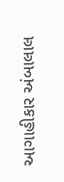આગાહીકાર અંબાલાલ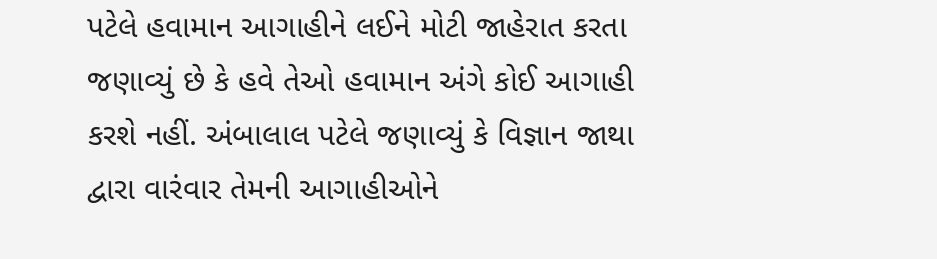પટેલે હવામાન આગાહીને લઈને મોટી જાહેરાત કરતા જણાવ્યું છે કે હવે તેઓ હવામાન અંગે કોઈ આગાહી કરશે નહીં. અંબાલાલ પટેલે જણાવ્યું કે વિજ્ઞાન જાથા દ્વારા વારંવાર તેમની આગાહીઓને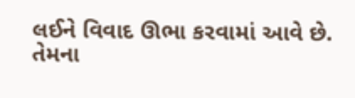લઈને વિવાદ ઊભા કરવામાં આવે છે. તેમના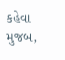કહેવા મુજબ,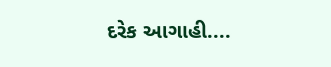દરેક આગાહી....